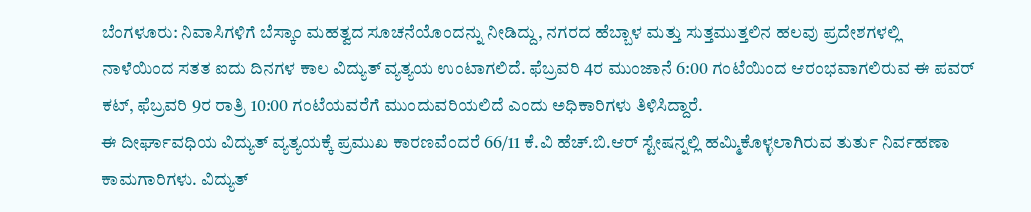ಬೆಂಗಳೂರು: ನಿವಾಸಿಗಳಿಗೆ ಬೆಸ್ಕಾಂ ಮಹತ್ವದ ಸೂಚನೆಯೊಂದನ್ನು ನೀಡಿದ್ದು, ನಗರದ ಹೆಬ್ಬಾಳ ಮತ್ತು ಸುತ್ತಮುತ್ತಲಿನ ಹಲವು ಪ್ರದೇಶಗಳಲ್ಲಿ ನಾಳೆಯಿಂದ ಸತತ ಐದು ದಿನಗಳ ಕಾಲ ವಿದ್ಯುತ್ ವ್ಯತ್ಯಯ ಉಂಟಾಗಲಿದೆ. ಫೆಬ್ರವರಿ 4ರ ಮುಂಜಾನೆ 6:00 ಗಂಟೆಯಿಂದ ಆರಂಭವಾಗಲಿರುವ ಈ ಪವರ್ ಕಟ್, ಫೆಬ್ರವರಿ 9ರ ರಾತ್ರಿ 10:00 ಗಂಟೆಯವರೆಗೆ ಮುಂದುವರಿಯಲಿದೆ ಎಂದು ಅಧಿಕಾರಿಗಳು ತಿಳಿಸಿದ್ದಾರೆ.
ಈ ದೀರ್ಘಾವಧಿಯ ವಿದ್ಯುತ್ ವ್ಯತ್ಯಯಕ್ಕೆ ಪ್ರಮುಖ ಕಾರಣವೆಂದರೆ 66/11 ಕೆ.ವಿ ಹೆಚ್.ಬಿ.ಆರ್ ಸ್ಟೇಷನ್ನಲ್ಲಿ ಹಮ್ಮಿಕೊಳ್ಳಲಾಗಿರುವ ತುರ್ತು ನಿರ್ವಹಣಾ ಕಾಮಗಾರಿಗಳು. ವಿದ್ಯುತ್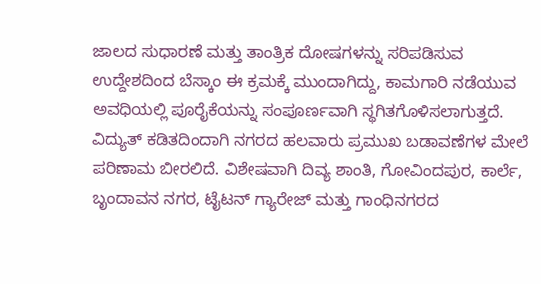ಜಾಲದ ಸುಧಾರಣೆ ಮತ್ತು ತಾಂತ್ರಿಕ ದೋಷಗಳನ್ನು ಸರಿಪಡಿಸುವ ಉದ್ದೇಶದಿಂದ ಬೆಸ್ಕಾಂ ಈ ಕ್ರಮಕ್ಕೆ ಮುಂದಾಗಿದ್ದು, ಕಾಮಗಾರಿ ನಡೆಯುವ ಅವಧಿಯಲ್ಲಿ ಪೂರೈಕೆಯನ್ನು ಸಂಪೂರ್ಣವಾಗಿ ಸ್ಥಗಿತಗೊಳಿಸಲಾಗುತ್ತದೆ.
ವಿದ್ಯುತ್ ಕಡಿತದಿಂದಾಗಿ ನಗರದ ಹಲವಾರು ಪ್ರಮುಖ ಬಡಾವಣೆಗಳ ಮೇಲೆ ಪರಿಣಾಮ ಬೀರಲಿದೆ. ವಿಶೇಷವಾಗಿ ದಿವ್ಯ ಶಾಂತಿ, ಗೋವಿಂದಪುರ, ಕಾರ್ಲೆ, ಬೃಂದಾವನ ನಗರ, ಟೈಟನ್ ಗ್ಯಾರೇಜ್ ಮತ್ತು ಗಾಂಧಿನಗರದ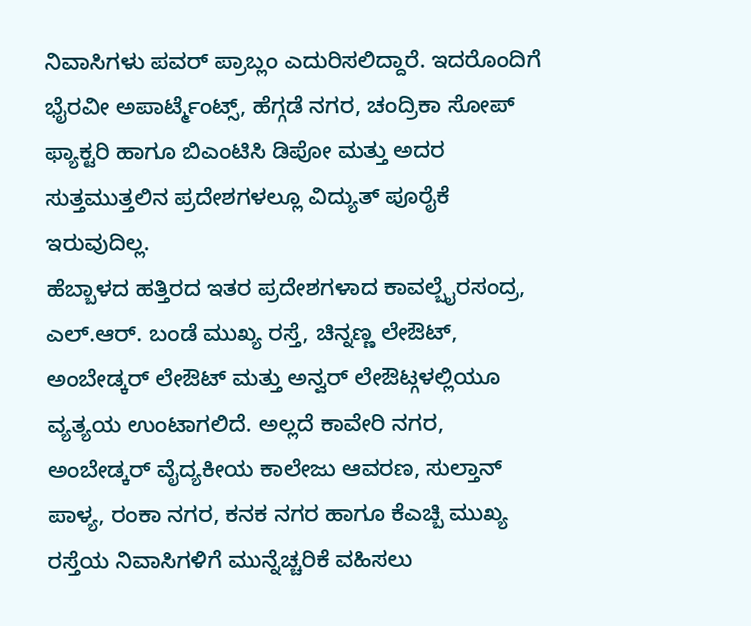ನಿವಾಸಿಗಳು ಪವರ್ ಪ್ರಾಬ್ಲಂ ಎದುರಿಸಲಿದ್ದಾರೆ. ಇದರೊಂದಿಗೆ ಭೈರವೀ ಅಪಾರ್ಟ್ಮೆಂಟ್ಸ್, ಹೆಗ್ಗಡೆ ನಗರ, ಚಂದ್ರಿಕಾ ಸೋಪ್ ಫ್ಯಾಕ್ಟರಿ ಹಾಗೂ ಬಿಎಂಟಿಸಿ ಡಿಪೋ ಮತ್ತು ಅದರ ಸುತ್ತಮುತ್ತಲಿನ ಪ್ರದೇಶಗಳಲ್ಲೂ ವಿದ್ಯುತ್ ಪೂರೈಕೆ ಇರುವುದಿಲ್ಲ.
ಹೆಬ್ಬಾಳದ ಹತ್ತಿರದ ಇತರ ಪ್ರದೇಶಗಳಾದ ಕಾವಲ್ಬೈರಸಂದ್ರ, ಎಲ್.ಆರ್. ಬಂಡೆ ಮುಖ್ಯ ರಸ್ತೆ, ಚಿನ್ನಣ್ಣ ಲೇಔಟ್, ಅಂಬೇಡ್ಕರ್ ಲೇಔಟ್ ಮತ್ತು ಅನ್ವರ್ ಲೇಔಟ್ಗಳಲ್ಲಿಯೂ ವ್ಯತ್ಯಯ ಉಂಟಾಗಲಿದೆ. ಅಲ್ಲದೆ ಕಾವೇರಿ ನಗರ, ಅಂಬೇಡ್ಕರ್ ವೈದ್ಯಕೀಯ ಕಾಲೇಜು ಆವರಣ, ಸುಲ್ತಾನ್ ಪಾಳ್ಯ, ರಂಕಾ ನಗರ, ಕನಕ ನಗರ ಹಾಗೂ ಕೆಎಚ್ಬಿ ಮುಖ್ಯ ರಸ್ತೆಯ ನಿವಾಸಿಗಳಿಗೆ ಮುನ್ನೆಚ್ಚರಿಕೆ ವಹಿಸಲು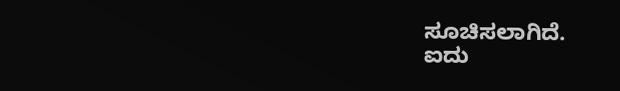ಸೂಚಿಸಲಾಗಿದೆ.
ಐದು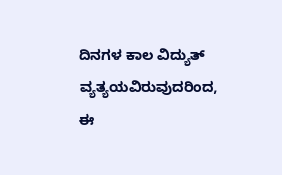ದಿನಗಳ ಕಾಲ ವಿದ್ಯುತ್ ವ್ಯತ್ಯಯವಿರುವುದರಿಂದ, ಈ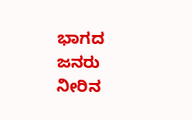ಭಾಗದ ಜನರು ನೀರಿನ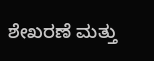ಶೇಖರಣೆ ಮತ್ತು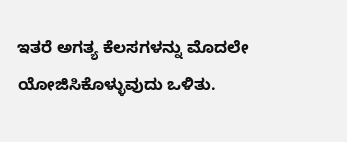ಇತರೆ ಅಗತ್ಯ ಕೆಲಸಗಳನ್ನು ಮೊದಲೇ ಯೋಜಿಸಿಕೊಳ್ಳುವುದು ಒಳಿತು.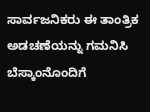ಸಾರ್ವಜನಿಕರು ಈ ತಾಂತ್ರಿಕ ಅಡಚಣೆಯನ್ನು ಗಮನಿಸಿ ಬೆಸ್ಕಾಂನೊಂದಿಗೆ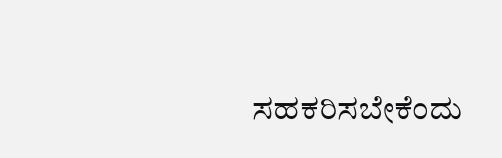ಸಹಕರಿಸಬೇಕೆಂದು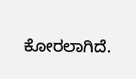ಕೋರಲಾಗಿದೆ.